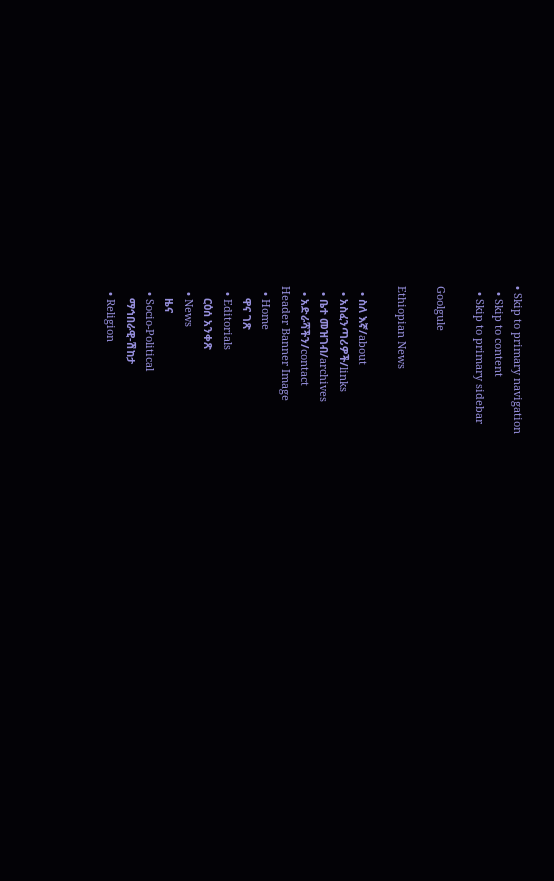• Skip to primary navigation
  • Skip to content
  • Skip to primary sidebar

Goolgule

Ethiopian News

  • ስለ እኛ/about
  • አስፈንጣሪዎች/links
  • ቤተ መዝገብ/archives
  • አድራሻችን/contact
Header Banner Image
  • Home
    ዋና ገጽ
  • Editorials
    ርዕሰ አንቀጽ
  • News
    ዜና
  • Socio-Political
    ማኅበራዊ-ሽከታ
  • Religion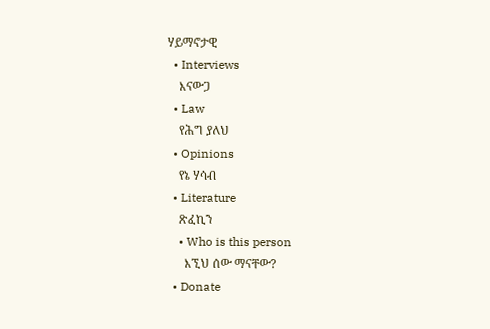ሃይማኖታዊ
  • Interviews
    እናውጋ
  • Law
    የሕግ ያለህ
  • Opinions
    የኔ ሃሳብ
  • Literature
    ጽፈኪን
    • Who is this person
      እኚህ ሰው ማናቸው?
  • Donate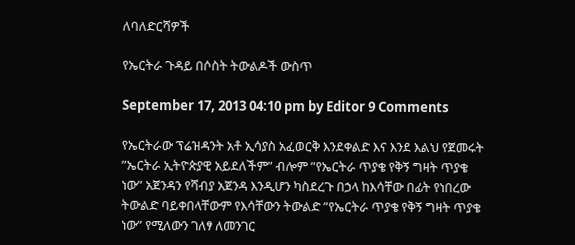ለባለድርሻዎች

የኤርትራ ጉዳይ በሶስት ትውልዶች ውስጥ

September 17, 2013 04:10 pm by Editor 9 Comments

የኤርትራው ፕሬዝዳንት አቶ ኢሳያስ አፈወርቅ እንደቀልድ እና እንደ እልህ የጀመሩት ”ኤርትራ ኢትዮጵያዊ አይደለችም” ብሎም ”የኤርትራ ጥያቄ የቅኝ ግዛት ጥያቄ ነው” አጀንዳን የሻብያ አጀንዳ እንዲሆን ካስደረጉ በኃላ ከእሳቸው በፊት የነበረው ትውልድ ባይቀበላቸውም የእሳቸውን ትውልድ ”የኤርትራ ጥያቄ የቅኝ ግዛት ጥያቄ ነው” የሚለውን ገለፃ ለመንገር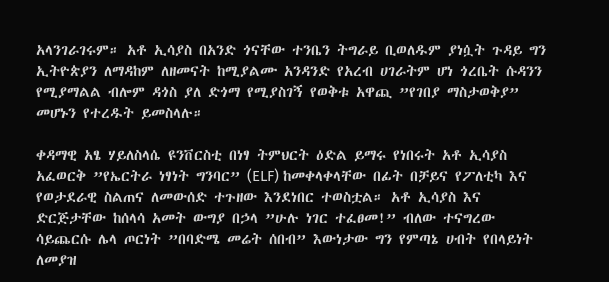አላንገራገሩም። አቶ ኢሳያስ በአንድ ጎናቸው ተንቤን ትግራይ ቢወለዱም ያነሷት ጉዳይ ግን ኢትዮጵያን ለማዳከም ለዘመናት ከሚያልሙ አንዳንድ የአረብ ሀገራትም ሆነ ጎረቤት ሱዳንን የሚያማልል ብሎም ዳጎስ ያለ ድጎማ የሚያስገኝ የወቅቱ አዋጪ ”የገበያ ማስታወቅያ” መሆኑን የተረዱት ይመስላሉ።

ቀዳማዊ አፄ ሃይለስላሴ ዩንቨርስቲ በነፃ ትምህርት ዕድል ይማሩ የነበሩት አቶ ኢሳያስ አፈወርቅ ”የኤርትራ ነፃነት ግንባር” (ELF) ከመቀላቀላቸው በፊት በቻይና የፖለቲካ እና የወታደራዊ ስልጠና ለመውሰድ ተጉዘው እንደነበር ተወስቷል። አቶ ኢሳያስ እና ድርጅታቸው ከሰላሳ አመት ውግያ በኃላ ”ሁሉ ነገር ተፈፀመ!” ብለው ተናግረው ሳይጨርሱ ሌላ ጦርነት ”በባድሜ መሬት ሰበብ” እውነታው ግን የምጣኔ ሀብት የበላይነት ለመያዝ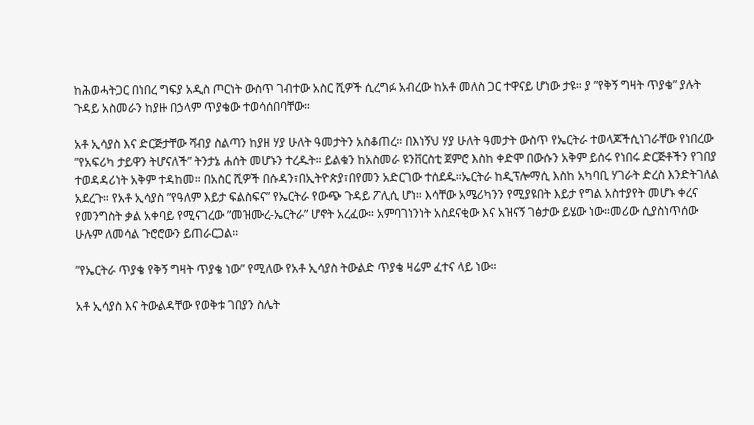ከሕወሓትጋር በነበረ ግፍያ አዲስ ጦርነት ውስጥ ገብተው አስር ሺዎች ሲረግፉ አብረው ከአቶ መለስ ጋር ተዋናይ ሆነው ታዩ። ያ ”የቅኝ ግዛት ጥያቄ” ያሉት ጉዳይ አስመራን ከያዙ በኃላም ጥያቄው ተወሳሰበባቸው።

አቶ ኢሳያስ እና ድርጅታቸው ሻብያ ስልጣን ከያዘ ሃያ ሁለት ዓመታትን አስቆጠረ። በእነኝህ ሃያ ሁለት ዓመታት ውስጥ የኤርትራ ተወላጆችሲነገራቸው የነበረው ”የአፍሪካ ታይዋን ትሆናለች” ትንታኔ ሐሰት መሆኑን ተረዱት። ይልቁን ከአስመራ ዩንቨርስቲ ጀምሮ እስከ ቀድሞ በውሱን አቅም ይሰሩ የነበሩ ድርጅቶችን የገበያ ተወዳዳሪነት አቅም ተዳከመ። በአስር ሺዎች በሱዳን፣በኢትዮጵያ፣በየመን አድርገው ተሰደዱ።ኤርትራ ከዲፕሎማሲ እስከ አካባቢ ሃገራት ድረስ እንድትገለል አደረጉ። የአቶ ኢሳያስ ”የዓለም እይታ ፍልስፍና” የኤርትራ የውጭ ጉዳይ ፖሊሲ ሆነ። እሳቸው አሜሪካንን የሚያዩበት እይታ የግል አስተያየት መሆኑ ቀረና የመንግስት ቃል አቀባይ የሚናገረው ”መዝሙረ-ኤርትራ” ሆኖት አረፈው። አምባገነንነት አስደናቂው እና አዝናኝ ገፅታው ይሄው ነው።መሪው ሲያስነጥሰው ሁሉም ለመሳል ጉሮሮውን ይጠራርጋል።

”የኤርትራ ጥያቄ የቅኝ ግዛት ጥያቄ ነው” የሚለው የአቶ ኢሳያስ ትውልድ ጥያቄ ዛሬም ፈተና ላይ ነው።

አቶ ኢሳያስ እና ትውልዳቸው የወቅቱ ገበያን ስሌት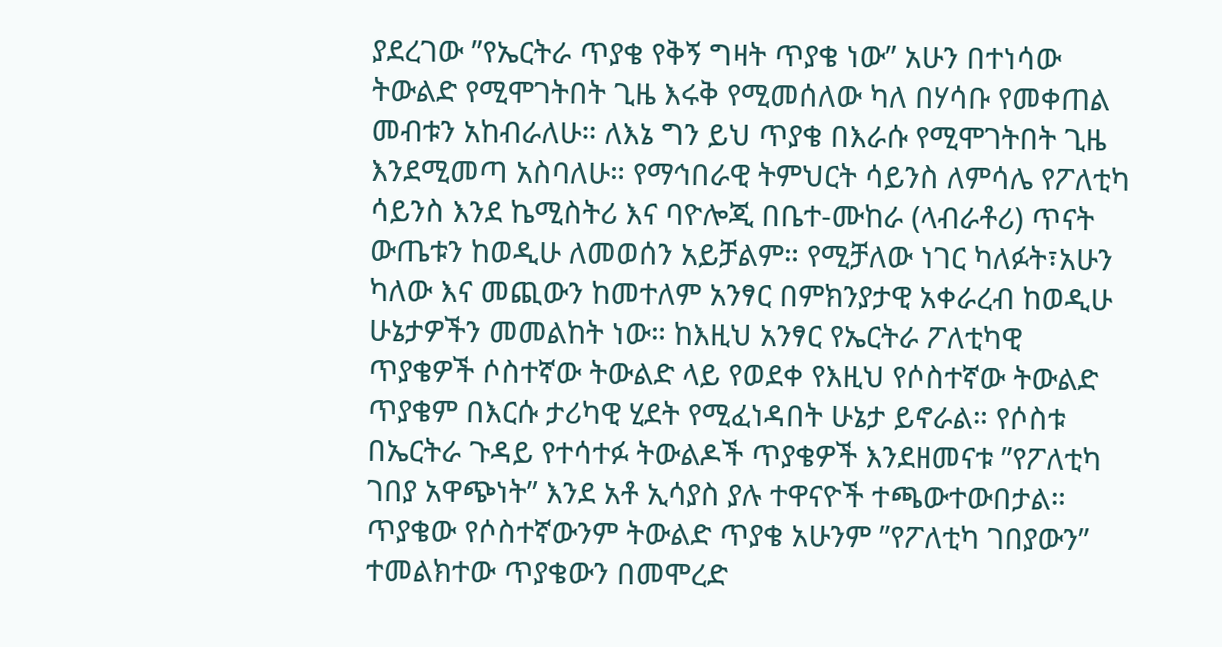ያደረገው ”የኤርትራ ጥያቄ የቅኝ ግዛት ጥያቄ ነው” አሁን በተነሳው ትውልድ የሚሞገትበት ጊዜ እሩቅ የሚመሰለው ካለ በሃሳቡ የመቀጠል መብቱን አከብራለሁ። ለእኔ ግን ይህ ጥያቄ በእራሱ የሚሞገትበት ጊዜ እንደሚመጣ አስባለሁ። የማኅበራዊ ትምህርት ሳይንስ ለምሳሌ የፖለቲካ ሳይንስ እንደ ኬሚስትሪ እና ባዮሎጂ በቤተ-ሙከራ (ላብራቶሪ) ጥናት ውጤቱን ከወዲሁ ለመወሰን አይቻልም። የሚቻለው ነገር ካለፉት፣አሁን ካለው እና መጪውን ከመተለም አንፃር በምክንያታዊ አቀራረብ ከወዲሁ ሁኔታዎችን መመልከት ነው። ከእዚህ አንፃር የኤርትራ ፖለቲካዊ ጥያቄዎች ሶስተኛው ትውልድ ላይ የወደቀ የእዚህ የሶስተኛው ትውልድ ጥያቄም በእርሱ ታሪካዊ ሂደት የሚፈነዳበት ሁኔታ ይኖራል። የሶስቱ በኤርትራ ጉዳይ የተሳተፉ ትውልዶች ጥያቄዎች እንደዘመናቱ ”የፖለቲካ ገበያ አዋጭነት” እንደ አቶ ኢሳያስ ያሉ ተዋናዮች ተጫውተውበታል። ጥያቄው የሶስተኛውንም ትውልድ ጥያቄ አሁንም ”የፖለቲካ ገበያውን” ተመልክተው ጥያቄውን በመሞረድ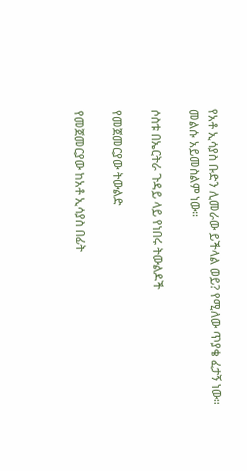የአቶ ኢሳያስ ቡድን ሊመራው ይችላል ወይ? የሚለው ጥያቄ ፈታኝ ነው። መልሱ አይመስልም ነው።

ሶስቱ በኤርትራ ጉዳይ ላይ የነበሩ ትውልዶች

የመጀመርያው ትውልድ

የመጀመርያው ከአቶ ኢሳያስ በፊት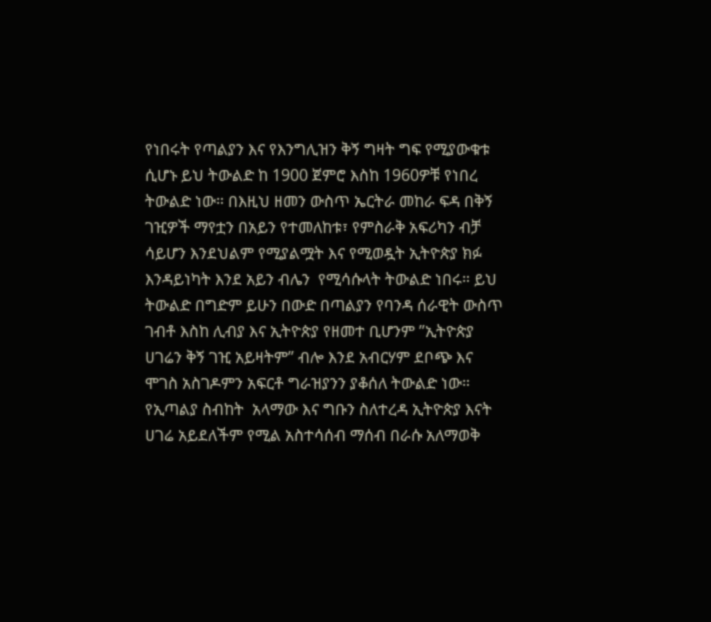የነበሩት የጣልያን እና የእንግሊዝን ቅኝ ግዛት ግፍ የሚያውቁቱ ሲሆኑ ይህ ትውልድ ከ 1900 ጀምሮ እስከ 1960ዎቹ የነበረ ትውልድ ነው። በእዚህ ዘመን ውስጥ ኤርትራ መከራ ፍዳ በቅኝ ገዢዎች ማየቷን በአይን የተመለከቱ፣ የምስራቅ አፍሪካን ብቻ ሳይሆን እንደህልም የሚያልሟት እና የሚወዷት ኢትዮጵያ ክፉ እንዳይነካት እንደ አይን ብሌን  የሚሳሱላት ትውልድ ነበሩ። ይህ ትውልድ በግድም ይሁን በውድ በጣልያን የባንዳ ሰራዊት ውስጥ ገብቶ እስከ ሊብያ እና ኢትዮጵያ የዘመተ ቢሆንም ”ኢትዮጵያ ሀገሬን ቅኝ ገዢ አይዛትም” ብሎ እንደ አብርሃም ደቦጭ እና ሞገስ አስገዶምን አፍርቶ ግራዝያንን ያቆሰለ ትውልድ ነው። የኢጣልያ ስብከት  አላማው እና ግቡን ስለተረዳ ኢትዮጵያ እናት ሀገሬ አይደለችም የሚል አስተሳሰብ ማሰብ በራሱ አለማወቅ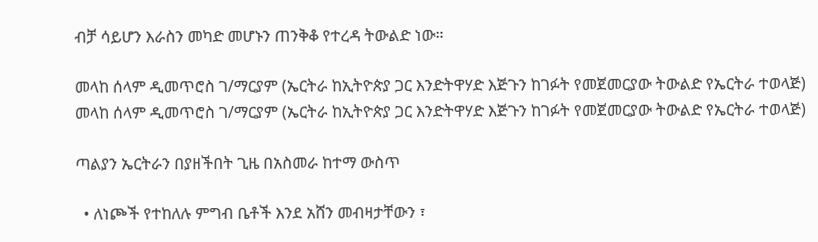ብቻ ሳይሆን እራስን መካድ መሆኑን ጠንቅቆ የተረዳ ትውልድ ነው።

መላከ ሰላም ዲመጥሮስ ገ/ማርያም (ኤርትራ ከኢትዮጵያ ጋር እንድትዋሃድ እጅጉን ከገፉት የመጀመርያው ትውልድ የኤርትራ ተወላጅ)
መላከ ሰላም ዲመጥሮስ ገ/ማርያም (ኤርትራ ከኢትዮጵያ ጋር እንድትዋሃድ እጅጉን ከገፉት የመጀመርያው ትውልድ የኤርትራ ተወላጅ)

ጣልያን ኤርትራን በያዘችበት ጊዜ በአስመራ ከተማ ውስጥ

  • ለነጮች የተከለሉ ምግብ ቤቶች እንደ አሸን መብዛታቸውን ፣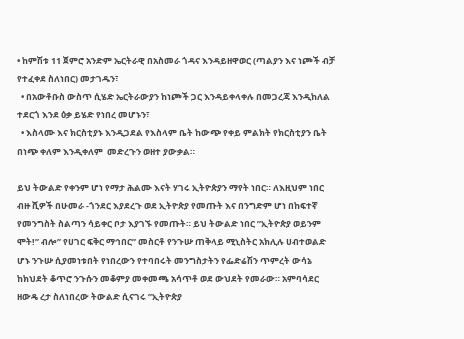• ከምሽቱ 11 ጀምሮ አንድም ኤርትራዊ በአስመራ ጎዳና እንዳይዘዋወር (ጣልያን እና ነጮች ብቻ የተፈቀደ ስለነበር) መታገዱን፣
  • በአውቶቡስ ውስጥ ሲሄድ ኤርትራውያን ከነጮች ጋር እንዳይቀላቀሉ በመጋረጃ እንዲከለል ተደርጎ እንደ ዕቃ ይሄድ የነበረ መሆኑን፣
  • እስላሙ እና ክርስቲያኑ እንዲጋደል የእስላም ቤት ከውጭ የቀይ ምልክት የክርስቲያን ቤት በነጭ ቀለም እንዲቀለም  መድረጉን ወዘተ ያውቃል።

ይህ ትውልድ የቀንም ሆነ የማታ ሕልሙ እናት ሃገሩ ኢትዮጵያን ማየት ነበር። ለእዚህም ነበር ብዙ ሺዎች በሁመራ -ጎንደር እያደረጉ ወደ ኢትዮጵያ የመጡት እና በንግድም ሆነ በከፍተኛ የመንግስት ስልጣን ሳይቀር ቦታ እያገኙ የመጡት። ይህ ትውልድ ነበር ”ኢትዮጵያ ወይንም ሞት!” ብሎ” የሀገር ፍቅር ማኅበር” መስርቶ የንጉሡ ጠቅላይ ሚኒስትር አክሊሉ ሀብተወልድ ሆኑ ንጉሡ ሲያመነቱበት የነበረውን የተባበሩት መንግስታትን የፌድሬሽን ጥምረት ውሳኔ ከክህደት ቆጥሮ ንጉሱን መቆምያ መቀመጫ አሳጥቶ ወደ ውህደት የመራው። አምባሳደር ዘውዴ ረታ ስለነበረው ትውልድ ሲናገሩ ”ኢትዮጵያ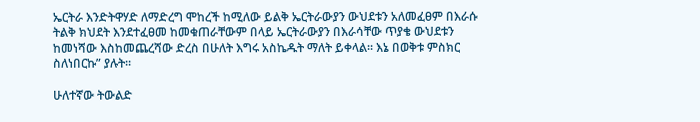ኤርትራ እንድትዋሃድ ለማድረግ ሞከረች ከሚለው ይልቅ ኤርትራውያን ውህደቱን አለመፈፀም በእራሱ ትልቅ ክህደት እንደተፈፀመ ከመቁጠራቸውም በላይ ኤርትራውያን በእራሳቸው ጥያቄ ውህደቱን ከመነሻው እስከመጨረሻው ድረስ በሁለት እግሩ አስኬዱት ማለት ይቀላል። እኔ በወቅቱ ምስክር ስለነበርኩ” ያሉት።

ሁለተኛው ትውልድ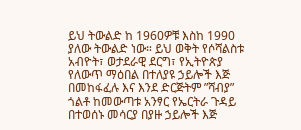ይህ ትውልድ ከ 1960ዎቹ እስከ 1990 ያለው ትውልድ ነው። ይህ ወቅት የሶሻልስቱ አብዮት፣ ወታደራዊ ደርግ፣ የኢትዮጵያ የለውጥ ማዕበል በተለያዩ ኃይሎች እጅ በመከፋፈሉ እና እንደ ድርጅትም ”ሻብያ” ጎልቶ ከመውጣቱ አንፃር የኤርትራ ጉዳይ በተወሰኑ መሳርያ በያዙ ኃይሎች እጅ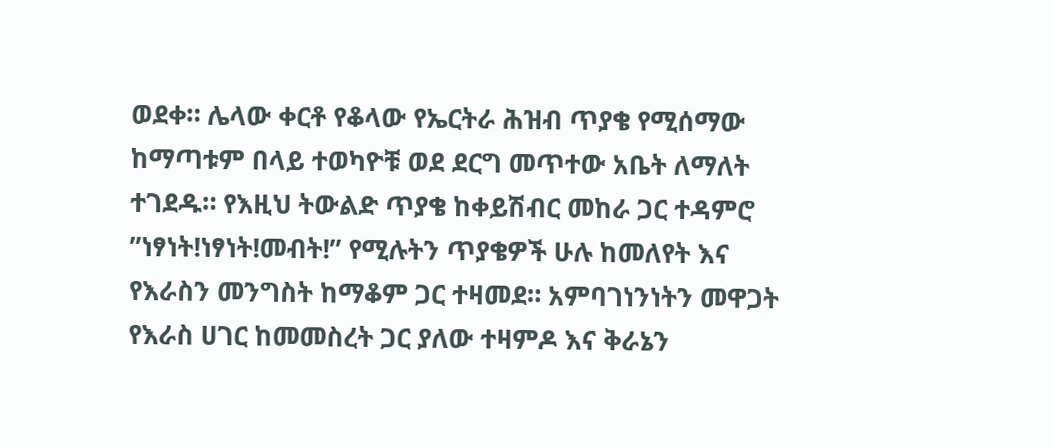ወደቀ። ሌላው ቀርቶ የቆላው የኤርትራ ሕዝብ ጥያቄ የሚሰማው ከማጣቱም በላይ ተወካዮቹ ወደ ደርግ መጥተው አቤት ለማለት ተገደዱ። የእዚህ ትውልድ ጥያቄ ከቀይሽብር መከራ ጋር ተዳምሮ ”ነፃነት!ነፃነት!መብት!” የሚሉትን ጥያቄዎች ሁሉ ከመለየት እና የእራስን መንግስት ከማቆም ጋር ተዛመደ። አምባገነንነትን መዋጋት የእራስ ሀገር ከመመስረት ጋር ያለው ተዛምዶ እና ቅራኔን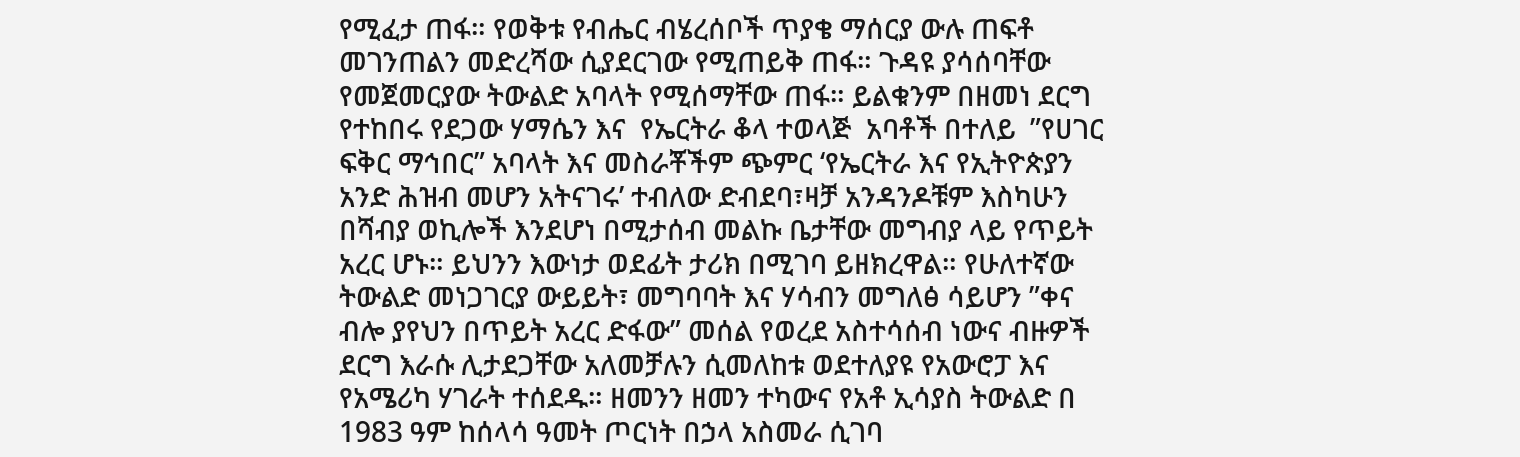የሚፈታ ጠፋ። የወቅቱ የብሔር ብሄረሰቦች ጥያቄ ማሰርያ ውሉ ጠፍቶ መገንጠልን መድረሻው ሲያደርገው የሚጠይቅ ጠፋ። ጉዳዩ ያሳሰባቸው የመጀመርያው ትውልድ አባላት የሚሰማቸው ጠፋ። ይልቁንም በዘመነ ደርግ  የተከበሩ የደጋው ሃማሴን እና  የኤርትራ ቆላ ተወላጅ  አባቶች በተለይ  ”የሀገር ፍቅር ማኅበር” አባላት እና መስራቾችም ጭምር ‘የኤርትራ እና የኢትዮጵያን አንድ ሕዝብ መሆን አትናገሩ’ ተብለው ድብደባ፣ዛቻ አንዳንዶቹም እስካሁን በሻብያ ወኪሎች እንደሆነ በሚታሰብ መልኩ ቤታቸው መግብያ ላይ የጥይት አረር ሆኑ። ይህንን እውነታ ወደፊት ታሪክ በሚገባ ይዘክረዋል። የሁለተኛው ትውልድ መነጋገርያ ውይይት፣ መግባባት እና ሃሳብን መግለፅ ሳይሆን ”ቀና ብሎ ያየህን በጥይት አረር ድፋው” መሰል የወረደ አስተሳሰብ ነውና ብዙዎች ደርግ እራሱ ሊታደጋቸው አለመቻሉን ሲመለከቱ ወደተለያዩ የአውሮፓ እና የአሜሪካ ሃገራት ተሰደዱ። ዘመንን ዘመን ተካውና የአቶ ኢሳያስ ትውልድ በ 1983 ዓም ከሰላሳ ዓመት ጦርነት በኃላ አስመራ ሲገባ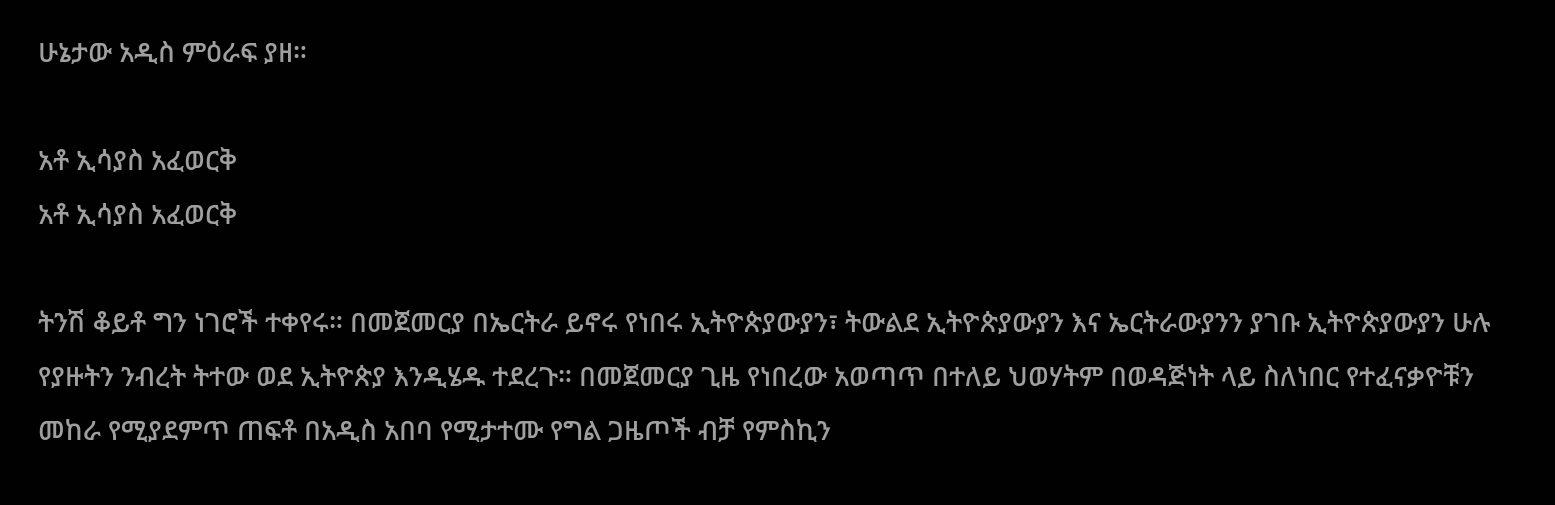ሁኔታው አዲስ ምዕራፍ ያዘ።

አቶ ኢሳያስ አፈወርቅ
አቶ ኢሳያስ አፈወርቅ

ትንሽ ቆይቶ ግን ነገሮች ተቀየሩ። በመጀመርያ በኤርትራ ይኖሩ የነበሩ ኢትዮጵያውያን፣ ትውልደ ኢትዮጵያውያን እና ኤርትራውያንን ያገቡ ኢትዮጵያውያን ሁሉ የያዙትን ንብረት ትተው ወደ ኢትዮጵያ እንዲሄዱ ተደረጉ። በመጀመርያ ጊዜ የነበረው አወጣጥ በተለይ ህወሃትም በወዳጅነት ላይ ስለነበር የተፈናቃዮቹን መከራ የሚያደምጥ ጠፍቶ በአዲስ አበባ የሚታተሙ የግል ጋዜጦች ብቻ የምስኪን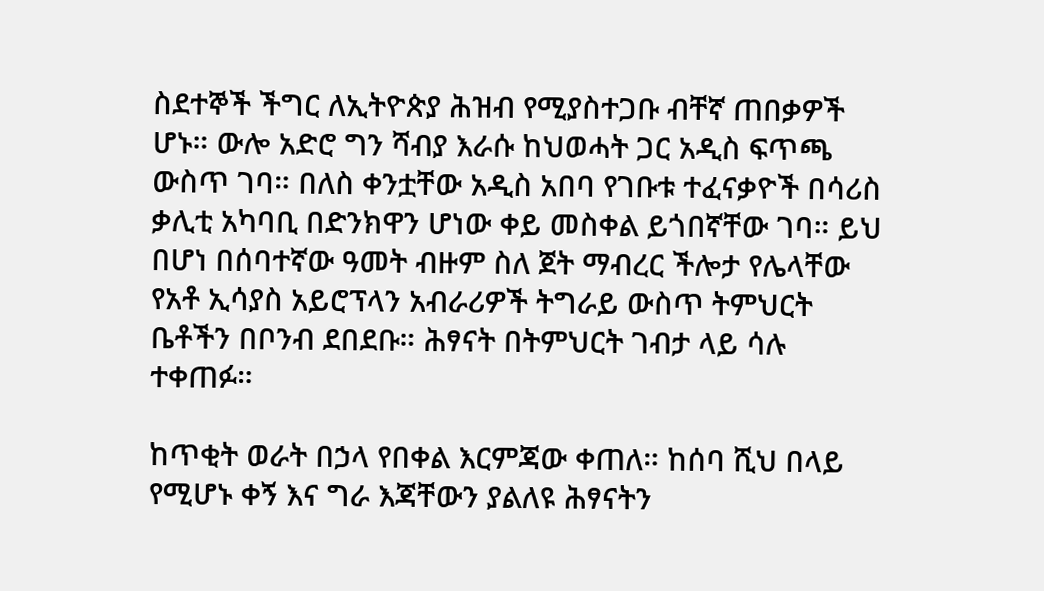ስደተኞች ችግር ለኢትዮጵያ ሕዝብ የሚያስተጋቡ ብቸኛ ጠበቃዎች ሆኑ። ውሎ አድሮ ግን ሻብያ እራሱ ከህወሓት ጋር አዲስ ፍጥጫ ውስጥ ገባ። በለስ ቀንቷቸው አዲስ አበባ የገቡቱ ተፈናቃዮች በሳሪስ ቃሊቲ አካባቢ በድንክዋን ሆነው ቀይ መስቀል ይጎበኛቸው ገባ። ይህ በሆነ በሰባተኛው ዓመት ብዙም ስለ ጀት ማብረር ችሎታ የሌላቸው የአቶ ኢሳያስ አይሮፕላን አብራሪዎች ትግራይ ውስጥ ትምህርት ቤቶችን በቦንብ ደበደቡ። ሕፃናት በትምህርት ገብታ ላይ ሳሉ ተቀጠፉ።

ከጥቂት ወራት በኃላ የበቀል እርምጃው ቀጠለ። ከሰባ ሺህ በላይ የሚሆኑ ቀኝ እና ግራ እጃቸውን ያልለዩ ሕፃናትን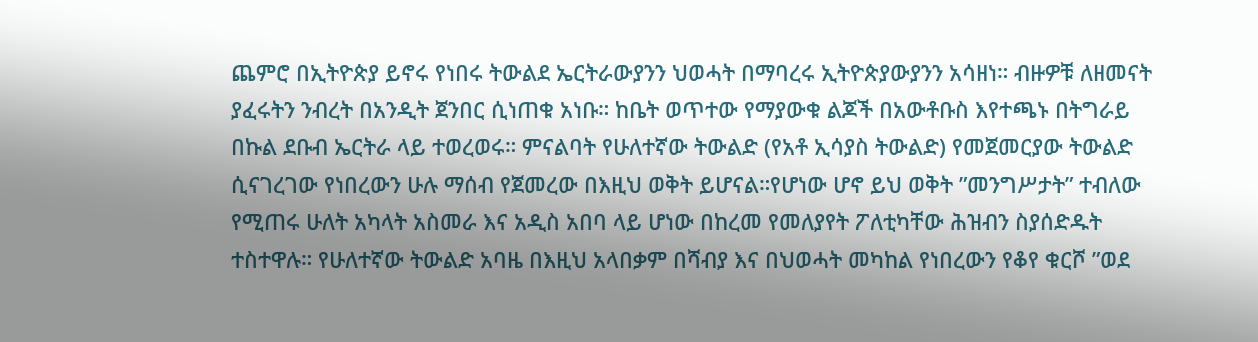ጨምሮ በኢትዮጵያ ይኖሩ የነበሩ ትውልደ ኤርትራውያንን ህወሓት በማባረሩ ኢትዮጵያውያንን አሳዘነ። ብዙዎቹ ለዘመናት ያፈሩትን ንብረት በአንዲት ጀንበር ሲነጠቁ አነቡ። ከቤት ወጥተው የማያውቁ ልጆች በአውቶቡስ እየተጫኑ በትግራይ በኩል ደቡብ ኤርትራ ላይ ተወረወሩ። ምናልባት የሁለተኛው ትውልድ (የአቶ ኢሳያስ ትውልድ) የመጀመርያው ትውልድ ሲናገረገው የነበረውን ሁሉ ማሰብ የጀመረው በእዚህ ወቅት ይሆናል።የሆነው ሆኖ ይህ ወቅት ”መንግሥታት” ተብለው የሚጠሩ ሁለት አካላት አስመራ እና አዲስ አበባ ላይ ሆነው በከረመ የመለያየት ፖለቲካቸው ሕዝብን ስያሰድዱት ተስተዋሉ። የሁለተኛው ትውልድ አባዜ በእዚህ አላበቃም በሻብያ እና በህወሓት መካከል የነበረውን የቆየ ቁርሾ ”ወደ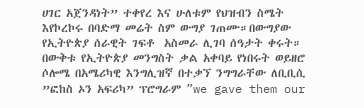ሀገር አጀንዳነት” ተቀየረ እና ሁለቱም የህዝብን ስሜት እየኮረኮሩ በባድማ መሬት ስም ውግያ ገጠሙ።በውግያው የኢትዮጵያ ሰራዊት ገፍቶ  አስመራ ሊገባ ሰዓታት ቀሩት። በውቅቱ የኢትዮጵያ መንግስት ቃል አቀባይ የነበሩት ወይዘሮ ሶሎሜ በአሜሪካዊ እንግሊዝኛ በተቃኘ ንግግራቸው ለቢቢሲ ”ፎከስ ኦን አፍሪካ” ፕሮግራም ”we gave them our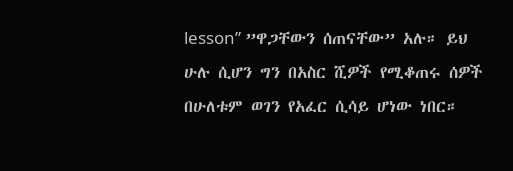lesson” ”ዋጋቸውን ሰጠናቸው” አሉ። ይህ ሁሉ ሲሆን ግን በአስር ሺዎች የሚቆጠሩ ሰዎች በሁለቱም ወገን የአፈር ሲሳይ ሆነው ነበር።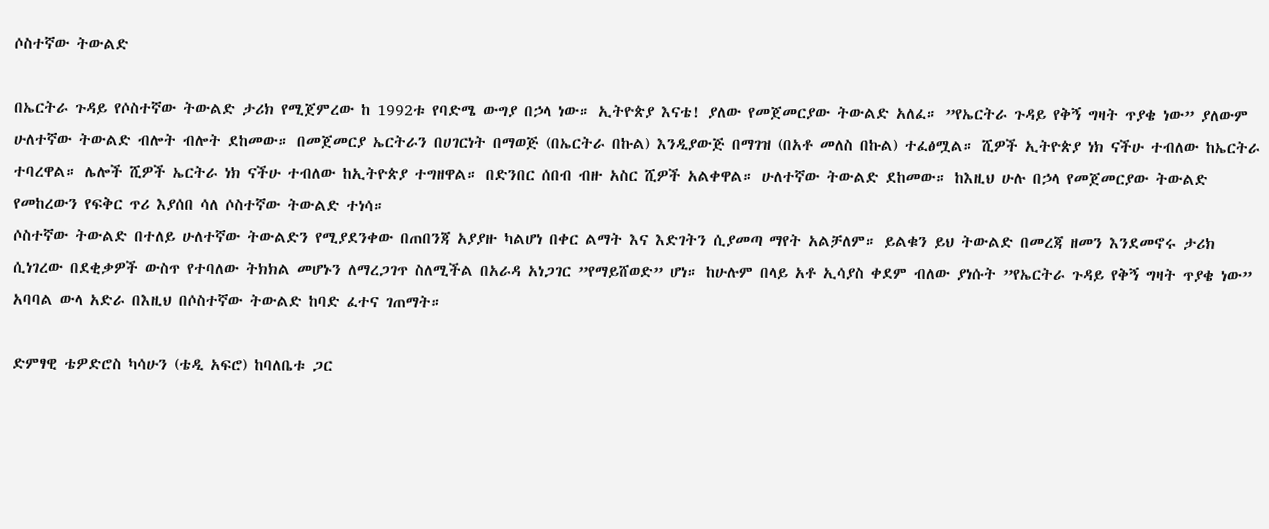ሶስተኛው ትውልድ

በኤርትራ ጉዳይ የሶስተኛው ትውልድ ታሪክ የሚጀምረው ከ 1992ቱ የባድሜ ውግያ በኃላ ነው። ኢትዮጵያ እናቴ! ያለው የመጀመርያው ትውልድ አለፈ። ”የኤርትራ ጉዳይ የቅኝ ግዛት ጥያቄ ነው” ያለውም ሁለተኛው ትውልድ ብሎት ብሎት ደከመው። በመጀመርያ ኤርትራን በሀገርነት በማወጅ (በኤርትራ በኩል) እንዲያውጅ በማገዝ (በአቶ መለስ በኩል) ተፈፅሟል። ሺዎች ኢትዮጵያ ነክ ናችሁ ተብለው ከኤርትራ ተባረዋል። ሌሎች ሺዎች ኤርትራ ነክ ናችሁ ተብለው ከኢትዮጵያ ተግዘዋል። በድንበር ሰበብ ብዙ አስር ሺዎች አልቀዋል። ሁለተኛው ትውልድ ደከመው። ከእዚህ ሁሉ በኃላ የመጀመርያው ትውልድ የመከረውን የፍቅር ጥሪ እያሰበ ሳለ ሶስተኛው ትውልድ ተነሳ።
ሶስተኛው ትውልድ በተለይ ሁለተኛው ትውልድን የሚያደንቀው በጠበንጃ አያያዙ ካልሆነ በቀር ልማት እና እድገትን ሲያመጣ ማየት አልቻለም። ይልቁን ይህ ትውልድ በመረጃ ዘመን እንደመኖሩ ታሪክ ሲነገረው በደቂቃዎች ውስጥ የተባለው ትክክል መሆኑን ለማረጋገጥ ስለሚችል በአራዳ አነጋገር ”የማይሸወድ” ሆነ። ከሁሉም በላይ አቶ ኢሳያስ ቀደም ብለው ያነሱት ”የኤርትራ ጉዳይ የቅኝ ግዛት ጥያቄ ነው” አባባል ውላ አድራ በእዚህ በሶስተኛው ትውልድ ከባድ ፈተና ገጠማት።

ድምፃዊ ቴዎድሮስ ካሳሁን (ቴዲ አፍሮ) ከባለቤቱ ጋር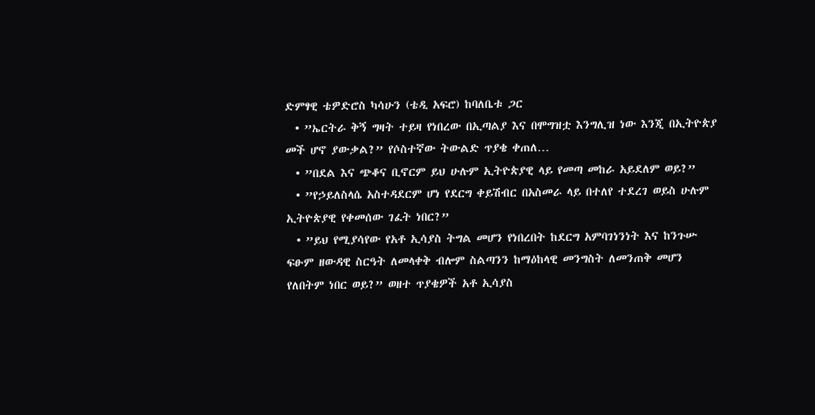ድምፃዊ ቴዎድሮስ ካሳሁን (ቴዲ አፍሮ) ከባለቤቱ ጋር
  • ”ኤርትራ ቅኝ ግዛት ተይዛ የነበረው በኢጣልያ እና በሞግዝቷ እንግሊዝ ነው እንጂ በኢትዮጵያ መች ሆኖ ያውቃል?” የሶስተኛው ትውልድ ጥያቄ ቀጠለ…
  • ”በደል እና ጭቆና ቢኖርም ይህ ሁሉም ኢትዮጵያዊ ላይ የመጣ መከራ አይደለም ወይ?”
  • ”የኃይለስላሴ አስተዳደርም ሆነ የደርግ ቀይሽብር በአስመራ ላይ በተለየ ተደረገ ወይስ ሁሉም ኢትዮጵያዊ የቀመሰው ገፈት ነበር?”
  • ”ይህ የሚያሳየው የአቶ ኢሳያስ ትግል መሆን የነበረበት ከደርግ አምባገነንነት እና ከንጉሡ ፍፁም ዘውዳዊ ስርዓት ለመላቀቅ ብሎም ስልጣንን ከማዕከላዊ መንግስት ለመንጠቅ መሆን የለበትም ነበር ወይ?” ወዘተ ጥያቄዎች አቶ ኢሳያስ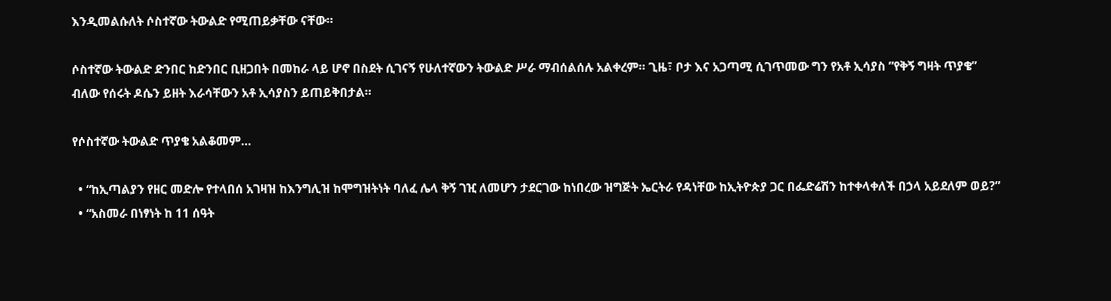እንዲመልሱለት ሶስተኛው ትውልድ የሚጠይቃቸው ናቸው።

ሶስተኛው ትውልድ ድንበር ከድንበር ቢዘጋበት በመከራ ላይ ሆኖ በስደት ሲገናኝ የሁለተኛውን ትውልድ ሥራ ማብሰልሰሉ አልቀረም። ጊዜ፣ ቦታ እና አጋጣሚ ሲገጥመው ግን የአቶ ኢሳያስ ”የቅኝ ግዛት ጥያቄ” ብለው የሰሩት ዶሴን ይዘት እራሳቸውን አቶ ኢሳያስን ይጠይቅበታል።

የሶስተኛው ትውልድ ጥያቄ አልቆመም…

  • “ከኢጣልያን የዘር መድሎ የተላበሰ አገዛዝ ከእንግሊዝ ከሞግዝትነት ባለፈ ሌላ ቅኝ ገዢ ለመሆን ታደርገው ከነበረው ዝግጅት ኤርትራ የዳነቸው ከኢትዮጵያ ጋር በፌድሬሽን ከተቀላቀለች በኃላ አይደለም ወይ?”
  • “አስመራ በነፃነት ከ 11 ሰዓት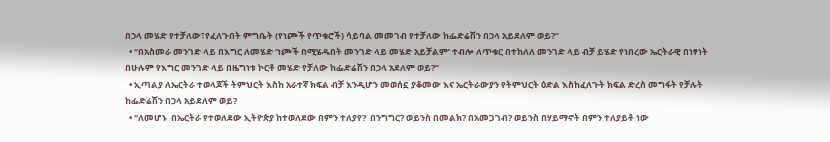በኃላ መሄድ የተቻለው፣የፈለጉበት ምግቤት (የነጮች የጥቁሮች) ሳይባል መመገብ የተቻለው ከፌድሬሽን በኃላ አይደለም ወይ?”
  • “በአስመራ መንገድ ላይ በእግር ለመሄድ ‘ነጮች በሚሄዱበት መንገድ ላይ መሄድ አይቻልም’ ተብሎ ለጥቁር በተከለለ መንገድ ላይ ብቻ ይሄድ የነበረው ኤርትራዊ በነፃነት በሁሉም የእግር መንገድ ላይ በዜግነቱ ኮርቶ መሄድ የቻለው ከፌድሬሽን በኃላ አደለም ወይ?”
  • ኢጣልያ ለኤርትራ ተወላጆች ትምህርት እስከ አራተኛ ክፍል ብቻ እንዲሆን መወሰኗ ያቆመው እና ኤርትራውያን የትምህርት ዕድል እስከፈለጉት ክፍል ድረስ መግፋት የቻሉት ከፌድሬሽን በኃላ አይደለም ወይ?
  • “ለመሆኑ  በኤርትራ የተወለደው ኢትዮጵያ ከተወለደው በምን ተለያየ?  በንግግር? ወይንስ በመልክ? በአመጋገብ? ወይንስ በሃይማኖት በምን ተለያይቶ ነው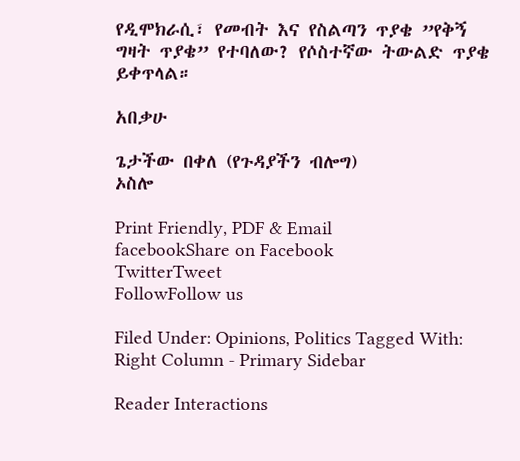የዲሞክራሲ፣ የመብት እና የስልጣን ጥያቄ ”የቅኝ ግዛት ጥያቄ” የተባለው? የሶስተኛው ትውልድ ጥያቄ ይቀጥላል።

አበቃሁ

ጌታችው በቀለ (የጉዳያችን ብሎግ)
ኦስሎ

Print Friendly, PDF & Email
facebookShare on Facebook
TwitterTweet
FollowFollow us

Filed Under: Opinions, Politics Tagged With: Right Column - Primary Sidebar

Reader Interactions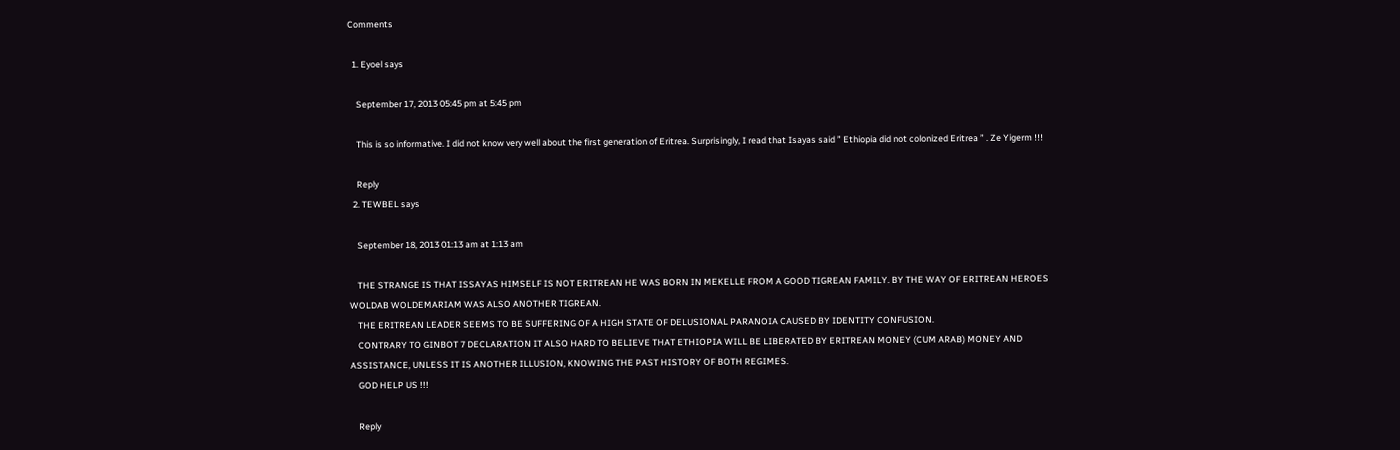Comments

  1. Eyoel says

    September 17, 2013 05:45 pm at 5:45 pm

    This is so informative. I did not know very well about the first generation of Eritrea. Surprisingly, I read that Isayas said ” Ethiopia did not colonized Eritrea ” . Ze Yigerm !!!

    Reply
  2. TEWBEL says

    September 18, 2013 01:13 am at 1:13 am

    THE STRANGE IS THAT ISSAYAS HIMSELF IS NOT ERITREAN HE WAS BORN IN MEKELLE FROM A GOOD TIGREAN FAMILY. BY THE WAY OF ERITREAN HEROES WOLDAB WOLDEMARIAM WAS ALSO ANOTHER TIGREAN.
    THE ERITREAN LEADER SEEMS TO BE SUFFERING OF A HIGH STATE OF DELUSIONAL PARANOIA CAUSED BY IDENTITY CONFUSION.
    CONTRARY TO GINBOT 7 DECLARATION IT ALSO HARD TO BELIEVE THAT ETHIOPIA WILL BE LIBERATED BY ERITREAN MONEY (CUM ARAB) MONEY AND ASSISTANCE, UNLESS IT IS ANOTHER ILLUSION, KNOWING THE PAST HISTORY OF BOTH REGIMES.
    GOD HELP US !!!

    Reply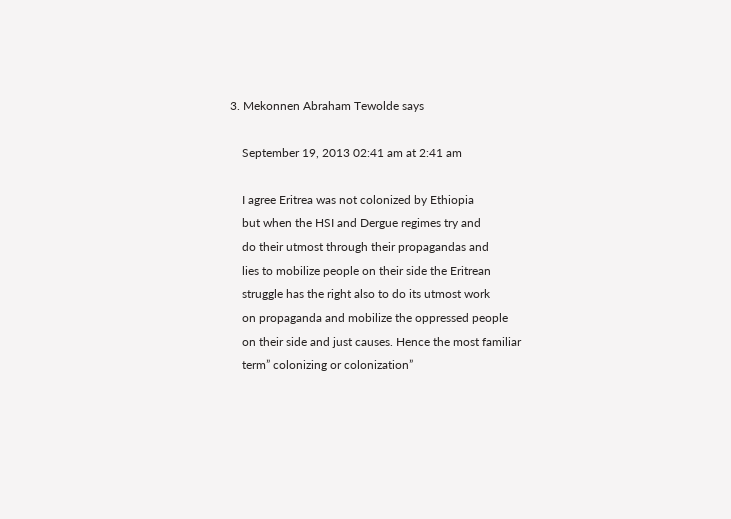3. Mekonnen Abraham Tewolde says

    September 19, 2013 02:41 am at 2:41 am

    I agree Eritrea was not colonized by Ethiopia
    but when the HSI and Dergue regimes try and
    do their utmost through their propagandas and
    lies to mobilize people on their side the Eritrean
    struggle has the right also to do its utmost work
    on propaganda and mobilize the oppressed people
    on their side and just causes. Hence the most familiar
    term” colonizing or colonization”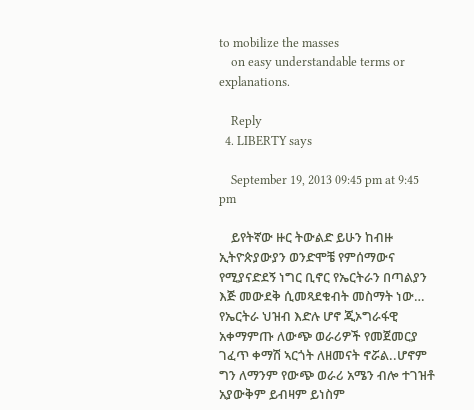to mobilize the masses
    on easy understandable terms or explanations.

    Reply
  4. LIBERTY says

    September 19, 2013 09:45 pm at 9:45 pm

    ይየትኛው ዙር ትውልድ ይሁን ከብዙ ኢትዮጵያውያን ወንድሞቼ የምሰማውና የሚያናድደኝ ነግር ቢኖር የኤርትራን በጣልያን እጅ መውደቅ ሲመጻደቁብት መስማት ነው… የኤርትራ ህዝብ እድሉ ሆኖ ጂኦግራፋዊ አቀማምጡ ለውጭ ወራሪዎች የመጀመርያ ገፈጥ ቀማሽ ኣርጎት ለዘመናት ኖሯል..ሆኖም ግን ለማንም የውጭ ወራሪ አሜን ብሎ ተገዝቶ አያውቅም ይብዛም ይነስም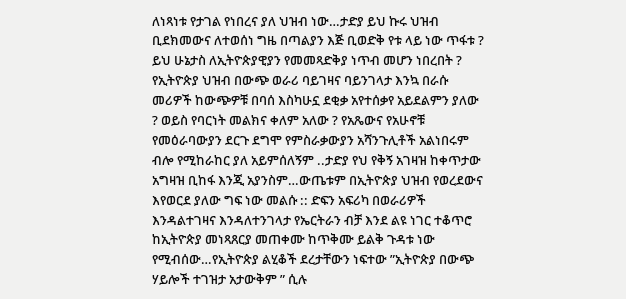ለነጻነቱ የታገል የነበረና ያለ ህዝብ ነው…ታድያ ይህ ኩሩ ህዝብ ቢደክመውና ለተወሰነ ግዜ በጣልያን እጅ ቢወድቅ የቱ ላይ ነው ጥፋቱ ? ይህ ሁኔታስ ለኢትዮጵያዊያን የመመጻድቅያ ነጥብ መሆን ነበረበት ? የኢትዮጵያ ህዝብ በውጭ ወራሪ ባይገዛና ባይንገላታ እንኳ በራሱ መሪዎች ከውጭዎቹ በባሰ እስካሁኗ ደቂቃ አየተሰቃየ አይደልምን ያለው ? ወይስ የባርነት መልክና ቀለም አለው ? የአጼውና የአሁኖቹ የመዕራባውያን ደርጉ ደግሞ የምስራቃውያን አሻንጉሊቶች አልነበሩም ብሎ የሚከራከር ያለ አይምሰለኝም ..ታድያ የህ የቅኝ አገዛዝ ከቀጥታው አግዛዝ ቢከፋ እንጂ አያንስም…ውጤቱም በኢትዮጵያ ህዝብ የወረደውና እየወርደ ያለው ግፍ ነው መልሱ :: ድፍን አፍሪካ በወራሪዎች እንዳልተገዛና እንዳለተንገላታ የኤርትራን ብቻ እንደ ልዩ ነገር ተቆጥሮ ከኢትዮጵያ መነጻጸርያ መጠቀሙ ከጥቅሙ ይልቅ ጉዳቱ ነው የሚብሰው…የኢትዮጵያ ልሂቆች ደረታቸውን ነፍተው ”ኢትዮጵያ በውጭ ሃይሎች ተገዝታ አታውቅም ” ሲሉ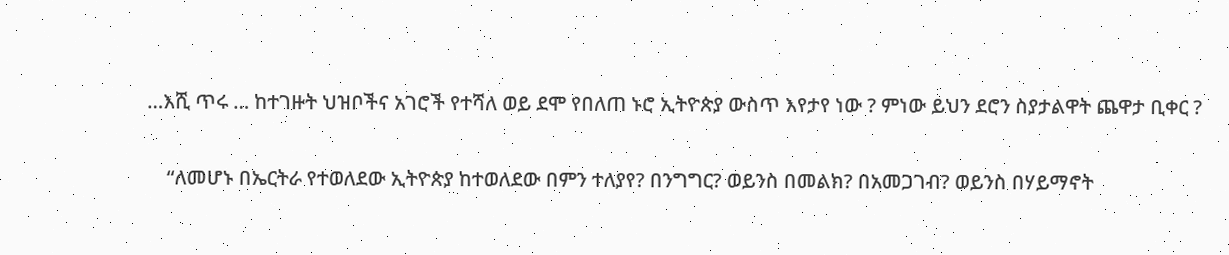…እሺ ጥሩ … ከተገዙት ህዝቦችና አገሮች የተሻለ ወይ ደሞ የበለጠ ኑሮ ኢትዮጵያ ውስጥ እየታየ ነው ? ምነው ይህን ደሮን ስያታልዋት ጨዋታ ቢቀር ?

    “ለመሆኑ በኤርትራ የተወለደው ኢትዮጵያ ከተወለደው በምን ተለያየ? በንግግር? ወይንስ በመልክ? በአመጋገብ? ወይንስ በሃይማኖት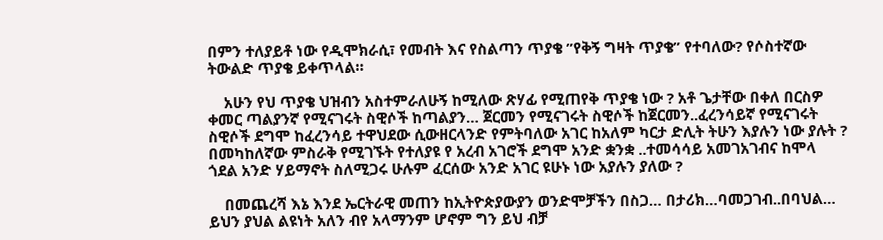በምን ተለያይቶ ነው የዲሞክራሲ፣ የመብት እና የስልጣን ጥያቄ ”የቅኝ ግዛት ጥያቄ” የተባለው? የሶስተኛው ትውልድ ጥያቄ ይቀጥላል።

    አሁን የህ ጥያቄ ህዝብን አስተምራለሁኝ ከሚለው ጽሃፊ የሚጠየቅ ጥያቄ ነው ? አቶ ጌታቸው በቀለ በርስዎ ቀመር ጣልያንኛ የሚናገሩት ስዊሶች ከጣልያን… ጀርመን የሚናገሩት ስዊሶች ከጀርመን..ፈረንሳይኛ የሚናገሩት ስዊሶች ደግሞ ከፈረንሳይ ተዋህደው ሲውዘርላንድ የምትባለው አገር ከአለም ካርታ ድሊት ትሁን እያሉን ነው ያሉት ? በመካከለኛው ምስራቅ የሚገኙት የተለያዩ የ አረብ አገሮች ደግሞ አንድ ቋንቋ ..ተመሳሳይ አመገአገብና ከሞላ ጎደል አንድ ሃይማኖት ስለሚጋሩ ሁሉም ፈርሰው አንድ አገር ዩሁኑ ነው አያሉን ያለው ?

    በመጨረሻ እኔ እንደ ኤርትራዊ መጠን ከኢትዮጵያውያን ወንድሞቻችን በስጋ… በታሪክ…ባመጋገብ..በባህል… ይህን ያህል ልዩነት አለን ብየ አላማንም ሆኖም ግን ይህ ብቻ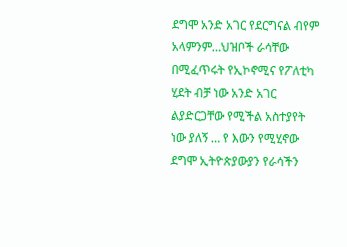ደግሞ አንድ አገር የደርግናል ብየም አላምንም…ህዝቦች ራሳቸው በሚፈጥሩት የኢኮኖሚና የፖለቲካ ሂደት ብቻ ነው አንድ አገር ልያድርጋቸው የሚችል አስተያየት ነው ያለኝ … የ እውን የሚሂኖው ደግሞ ኢትዮጵያውያን የራሳችን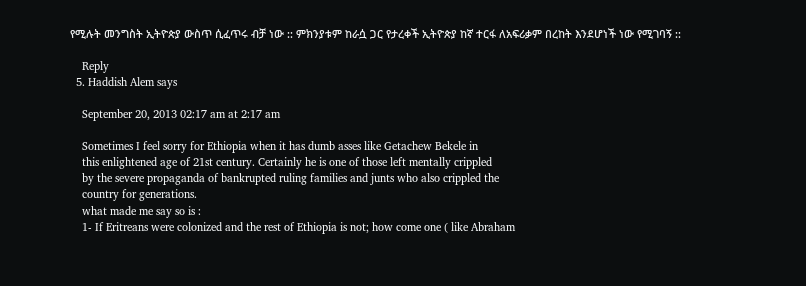የሚሉት መንግስት ኢትዮጵያ ውስጥ ሲፈጥሩ ብቻ ነው :: ምክንያቱም ከራሷ ጋር የታረቀች ኢትዮጵያ ከኛ ተርፋ ለአፍሪቃም በረከት እንደሆነች ነው የሚገባኝ ::

    Reply
  5. Haddish Alem says

    September 20, 2013 02:17 am at 2:17 am

    Sometimes I feel sorry for Ethiopia when it has dumb asses like Getachew Bekele in
    this enlightened age of 21st century. Certainly he is one of those left mentally crippled
    by the severe propaganda of bankrupted ruling families and junts who also crippled the
    country for generations.
    what made me say so is :
    1- If Eritreans were colonized and the rest of Ethiopia is not; how come one ( like Abraham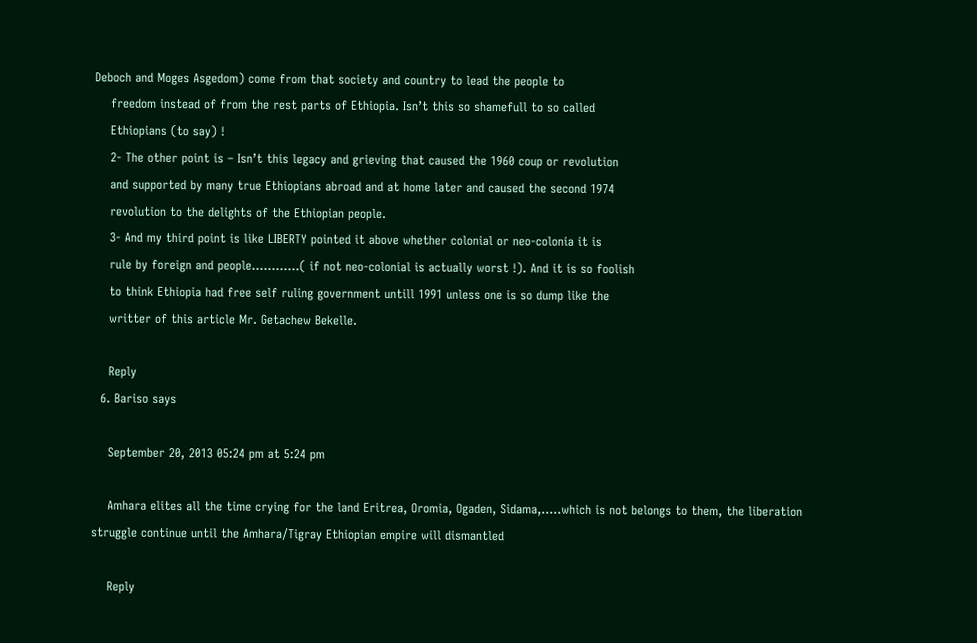Deboch and Moges Asgedom) come from that society and country to lead the people to
    freedom instead of from the rest parts of Ethiopia. Isn’t this so shamefull to so called
    Ethiopians (to say) !
    2- The other point is – Isn’t this legacy and grieving that caused the 1960 coup or revolution
    and supported by many true Ethiopians abroad and at home later and caused the second 1974
    revolution to the delights of the Ethiopian people.
    3- And my third point is like LIBERTY pointed it above whether colonial or neo-colonia it is
    rule by foreign and people…………( if not neo-colonial is actually worst !). And it is so foolish
    to think Ethiopia had free self ruling government untill 1991 unless one is so dump like the
    writter of this article Mr. Getachew Bekelle.

    Reply
  6. Bariso says

    September 20, 2013 05:24 pm at 5:24 pm

    Amhara elites all the time crying for the land Eritrea, Oromia, Ogaden, Sidama,…..which is not belongs to them, the liberation struggle continue until the Amhara/Tigray Ethiopian empire will dismantled

    Reply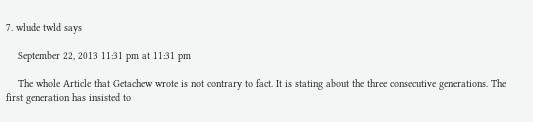7. wlude twld says

    September 22, 2013 11:31 pm at 11:31 pm

    The whole Article that Getachew wrote is not contrary to fact. It is stating about the three consecutive generations. The first generation has insisted to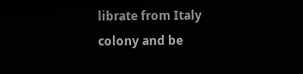librate from Italy colony and be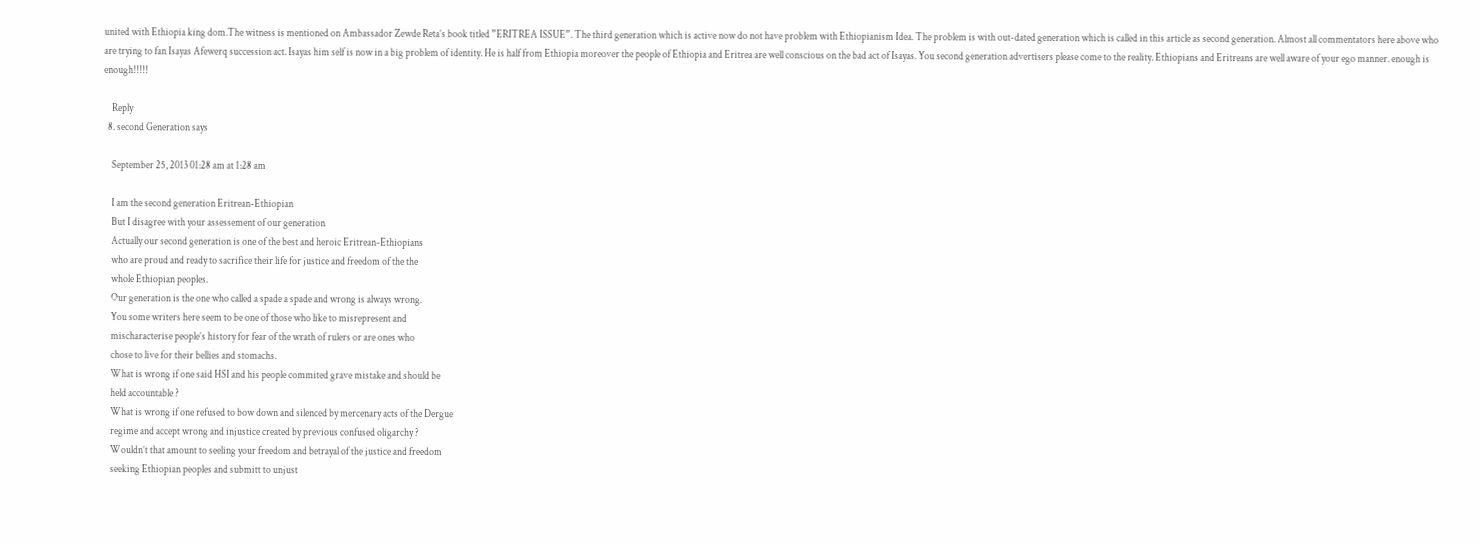united with Ethiopia king dom.The witness is mentioned on Ambassador Zewde Reta’s book titled ”ERITREA ISSUE”. The third generation which is active now do not have problem with Ethiopianism Idea. The problem is with out-dated generation which is called in this article as second generation. Almost all commentators here above who are trying to fan Isayas Afewerq succession act. Isayas him self is now in a big problem of identity. He is half from Ethiopia moreover the people of Ethiopia and Eritrea are well conscious on the bad act of Isayas. You second generation advertisers please come to the reality. Ethiopians and Eritreans are well aware of your ego manner. enough is enough!!!!!

    Reply
  8. second Generation says

    September 25, 2013 01:28 am at 1:28 am

    I am the second generation Eritrean-Ethiopian
    But I disagree with your assessement of our generation
    Actually our second generation is one of the best and heroic Eritrean-Ethiopians
    who are proud and ready to sacrifice their life for justice and freedom of the the
    whole Ethiopian peoples.
    Our generation is the one who called a spade a spade and wrong is always wrong.
    You some writers here seem to be one of those who like to misrepresent and
    mischaracterise people’s history for fear of the wrath of rulers or are ones who
    chose to live for their bellies and stomachs.
    What is wrong if one said HSI and his people commited grave mistake and should be
    held accountable ?
    What is wrong if one refused to bow down and silenced by mercenary acts of the Dergue
    regime and accept wrong and injustice created by previous confused oligarchy ?
    Wouldn’t that amount to seeling your freedom and betrayal of the justice and freedom
    seeking Ethiopian peoples and submitt to unjust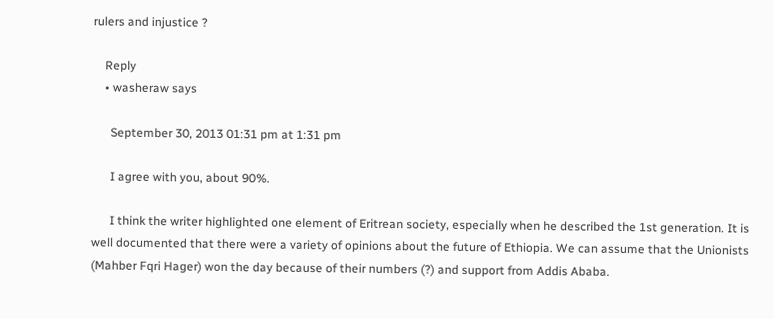rulers and injustice ?

    Reply
    • washeraw says

      September 30, 2013 01:31 pm at 1:31 pm

      I agree with you, about 90%.

      I think the writer highlighted one element of Eritrean society, especially when he described the 1st generation. It is well documented that there were a variety of opinions about the future of Ethiopia. We can assume that the Unionists (Mahber Fqri Hager) won the day because of their numbers (?) and support from Addis Ababa.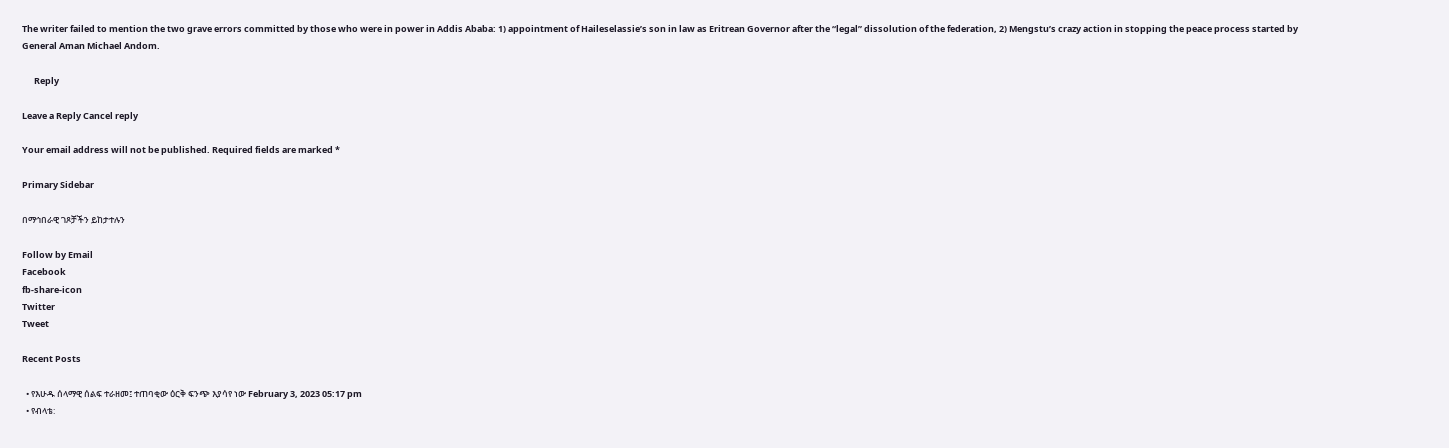The writer failed to mention the two grave errors committed by those who were in power in Addis Ababa: 1) appointment of Haileselassie’s son in law as Eritrean Governor after the “legal” dissolution of the federation, 2) Mengstu’s crazy action in stopping the peace process started by General Aman Michael Andom.

      Reply

Leave a Reply Cancel reply

Your email address will not be published. Required fields are marked *

Primary Sidebar

በማኅበራዊ ገጾቻችን ይከታተሉን

Follow by Email
Facebook
fb-share-icon
Twitter
Tweet

Recent Posts

  • የእሁዱ ሰላማዊ ሰልፍ ተራዘመ፤ ተጠባቂው ዕርቅ ፍንጭ እያሳየ ነው February 3, 2023 05:17 pm
  • የብላቴ: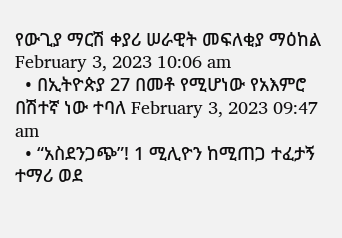የውጊያ ማርሽ ቀያሪ ሠራዊት መፍለቂያ ማዕከል February 3, 2023 10:06 am
  • በኢትዮጵያ 27 በመቶ የሚሆነው የአእምሮ በሽተኛ ነው ተባለ February 3, 2023 09:47 am
  • “አስደንጋጭ”! 1 ሚሊዮን ከሚጠጋ ተፈታኝ ተማሪ ወደ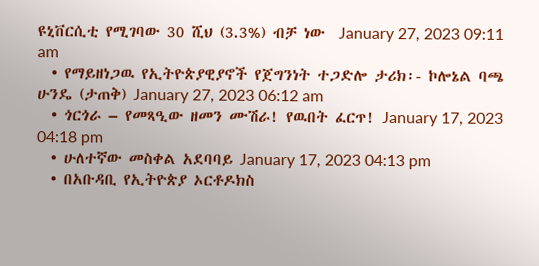ዩኒቨርሲቲ የሚገባው 30 ሺህ (3.3%) ብቻ ነው  January 27, 2023 09:11 am
  • የማይዘነጋዉ የኢትዮጵያዊያኖች የጀግንነት ተጋድሎ ታሪክ፡- ኮሎኔል ባጫ ሁንዴ (ታጠቅ) January 27, 2023 06:12 am
  • ጎርጎራ – የመጻዒው ዘመን ሙሽራ! የዉበት ፈርጥ! January 17, 2023 04:18 pm
  • ሁለተኛው መስቀል አደባባይ January 17, 2023 04:13 pm
  • በአቡዳቢ የኢትዮጵያ ኦርቶዶክስ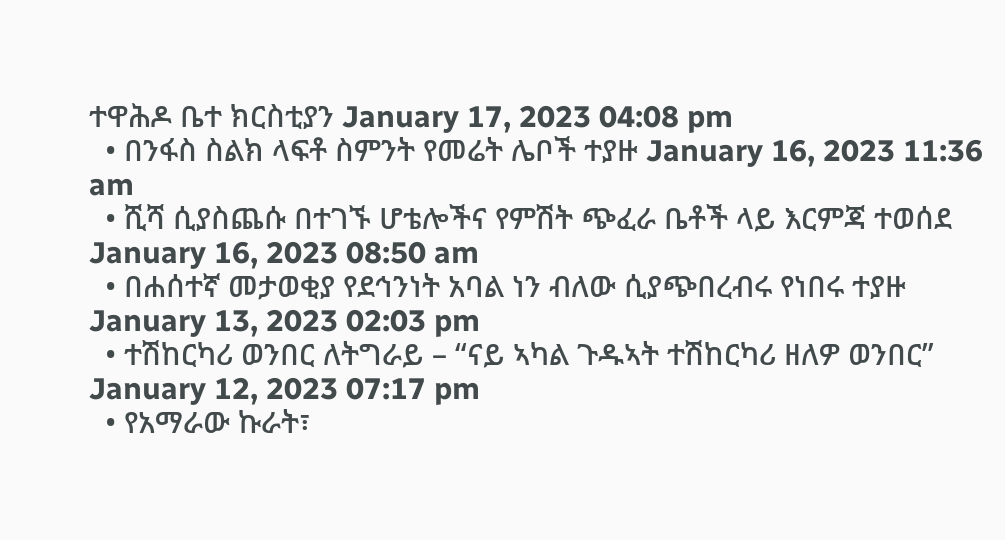ተዋሕዶ ቤተ ክርስቲያን January 17, 2023 04:08 pm
  • በንፋስ ስልክ ላፍቶ ስምንት የመሬት ሌቦች ተያዙ January 16, 2023 11:36 am
  • ሺሻ ሲያስጨሱ በተገኙ ሆቴሎችና የምሽት ጭፈራ ቤቶች ላይ እርምጃ ተወሰደ January 16, 2023 08:50 am
  • በሐሰተኛ መታወቂያ የደኅንነት አባል ነን ብለው ሲያጭበረብሩ የነበሩ ተያዙ January 13, 2023 02:03 pm
  • ተሽከርካሪ ወንበር ለትግራይ – “ናይ ኣካል ጉዱኣት ተሽከርካሪ ዘለዎ ወንበር” January 12, 2023 07:17 pm
  • የአማራው ኩራት፣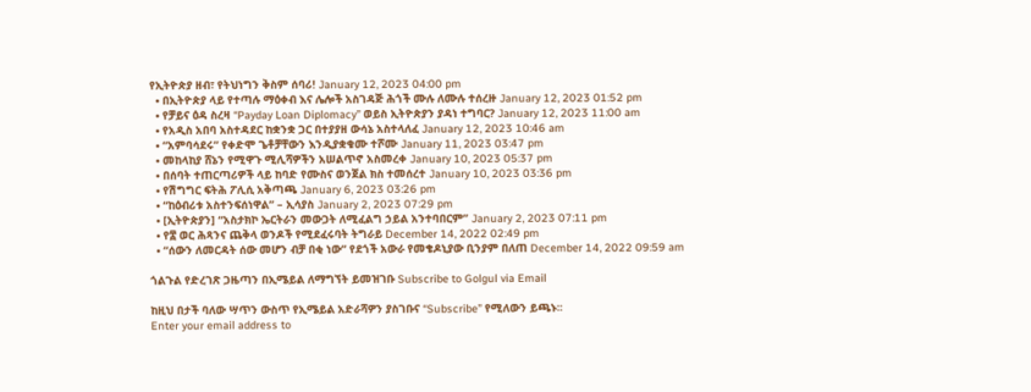የኢትዮጵያ ዘብ፣ የትህነግን ቅስም ሰባሪ! January 12, 2023 04:00 pm
  • በኢትዮጵያ ላይ የተጣሉ ማዕቀብ እና ሌሎች አስገዳጅ ሕጎች ሙሉ ለሙሉ ተሰረዙ January 12, 2023 01:52 pm
  • የቻይና ዕዳ ስረዛ “Payday Loan Diplomacy” ወይስ ኢትዮጵያን ያዳነ ተግባር? January 12, 2023 11:00 am
  • የአዲስ አበባ አስተዳደር ከቋንቋ ጋር በተያያዘ ውሳኔ አስተላለፈ January 12, 2023 10:46 am
  • “አምባሳደሩ” የቀድሞ ጌቶቻቸውን እንዲያቋቁሙ ተሾሙ January 11, 2023 03:47 pm
  • መከላከያ ሸኔን የሚዋጉ ሚሊሻዎችን አሠልጥኖ አስመረቀ January 10, 2023 05:37 pm
  • በሰባት ተጠርጣሪዎች ላይ ከባድ የሙስና ወንጀል ክስ ተመሰረተ January 10, 2023 03:36 pm
  • የሽግግር ፍትሕ ፖሊሲ አቅጣጫ January 6, 2023 03:26 pm
  • “ከዕብሪቱ አስተንፍሰነዋል” – ኢሳያስ January 2, 2023 07:29 pm
  • [ኢትዮጵያን] “አስታክኮ ኤርትራን መውጋት ለሚፈልግ ኃይል አንተባበርም” January 2, 2023 07:11 pm
  • የ፰ ወር ሕጻንና ጨቅላ ወንዶች የሚደፈሩባት ትግራይ December 14, 2022 02:49 pm
  • “ሰውን ለመርዳት ሰው መሆን ብቻ በቂ ነው” የደጎች አውራ የመቄዶኒያው ቢንያም በለጠ December 14, 2022 09:59 am

ጎልጉል የድረገጽ ጋዜጣን በኢሜይል ለማግኘት ይመዝገቡ Subscribe to Golgul via Email

ከዚህ በታች ባለው ሣጥን ውስጥ የኢሜይል አድራሻዎን ያስገቡና “Subscribe” የሚለውን ይጫኑ፡፡
Enter your email address to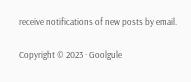receive notifications of new posts by email.

Copyright © 2023 · Goolgule